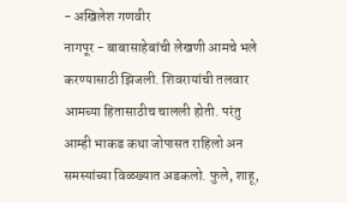- अखिलेश गणवीर
नागपूर - बाबासाहेबांची लेखणी आमचे भले करण्यासाठी झिजली. शिवरायांची तलवार आमच्या हितासाठीच चालली होती. परंतु आम्ही भाकड कथा जोपासत राहिलो अन समस्यांच्या विळख्यात अडकलो. फुले, शाहू,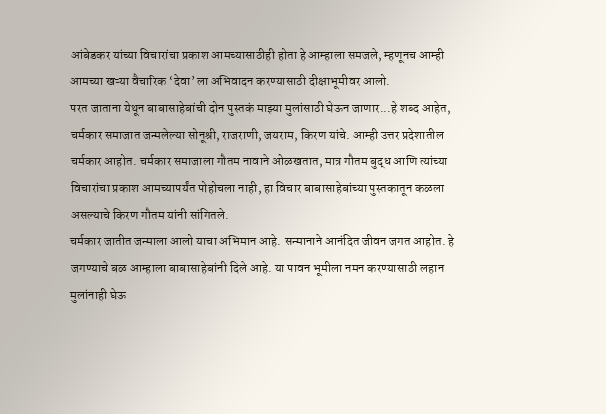आंबेडकर यांच्या विचारांचा प्रकाश आमच्यासाठीही होता हे आम्हाला समजले, म्हणूनच आम्ही आमच्या खऱ्या वैचारिक ‘देवा’ला अभिवादन करण्यासाठी दीक्षाभूमीवर आलो.
परत जाताना येथून बाबासाहेबांची दोन पुस्तकं माझ्या मुलांसाठी घेऊन जाणार...हे शब्द आहेत, चर्मकार समाजात जन्मलेल्या सोनूश्री, राजराणी, जयराम, किरण यांचे. आम्ही उत्तर प्रदेशातील चर्मकार आहोत. चर्मकार समाजाला गौतम नावाने ओळखतात, मात्र गौतम बुद्ध आणि त्यांच्या विचारांचा प्रकाश आमच्यापर्यंत पोहोचला नाही, हा विचार बाबासाहेबांच्या पुस्तकातून कळला असल्याचे किरण गौतम यांनी सांगितले.
चर्मकार जातीत जन्माला आलो याचा अभिमान आहे. सन्मानाने आनंदित जीवन जगत आहोत. हे जगण्याचे बळ आम्हाला बाबासाहेबांनी दिले आहे. या पावन भूमीला नमन करण्यासाठी लहान मुलांनाही घेऊ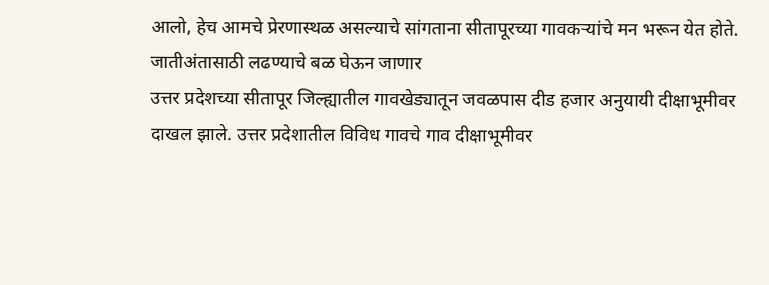आलो, हेच आमचे प्रेरणास्थळ असल्याचे सांगताना सीतापूरच्या गावकऱ्यांचे मन भरून येत होते.
जातीअंतासाठी लढण्याचे बळ घेऊन जाणार
उत्तर प्रदेशच्या सीतापूर जिल्ह्यातील गावखेड्यातून जवळपास दीड हजार अनुयायी दीक्षाभूमीवर दाखल झाले. उत्तर प्रदेशातील विविध गावचे गाव दीक्षाभूमीवर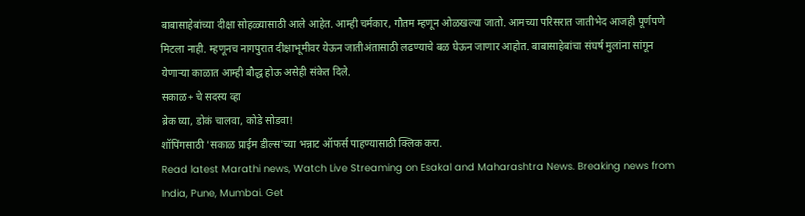बाबासाहेबांच्या दीक्षा सोहळ्यासाठी आले आहेत. आम्ही चर्मकार, गौतम म्हणून ओळखल्या जातो. आमच्या परिसरात जातीभेद आजही पूर्णपणे मिटला नाही. म्हणूनच नागपुरात दीक्षाभूमीवर येऊन जातीअंतासाठी लढण्याचे बळ घेऊन जाणार आहोत. बाबासाहेबांचा संघर्ष मुलांना सांगून येणाऱ्या काळात आम्ही बौद्ध होऊ असेही संकेत दिले.
सकाळ+ चे सदस्य व्हा
ब्रेक घ्या, डोकं चालवा, कोडे सोडवा!
शॉपिंगसाठी 'सकाळ प्राईम डील्स'च्या भन्नाट ऑफर्स पाहण्यासाठी क्लिक करा.
Read latest Marathi news, Watch Live Streaming on Esakal and Maharashtra News. Breaking news from India, Pune, Mumbai. Get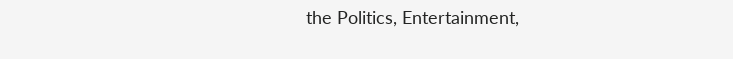the Politics, Entertainment,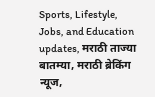Sports, Lifestyle, Jobs, and Education updates, मराठी ताज्या बातम्या, मराठी ब्रेकिंग न्यूज,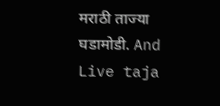मराठी ताज्या घडामोडी. And Live taja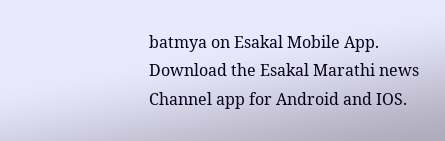batmya on Esakal Mobile App. Download the Esakal Marathi news Channel app for Android and IOS.